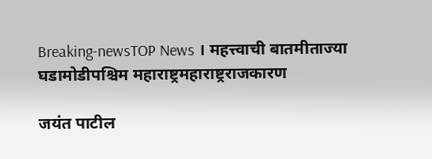Breaking-newsTOP News । महत्त्वाची बातमीताज्या घडामोडीपश्चिम महाराष्ट्रमहाराष्ट्रराजकारण

जयंत पाटील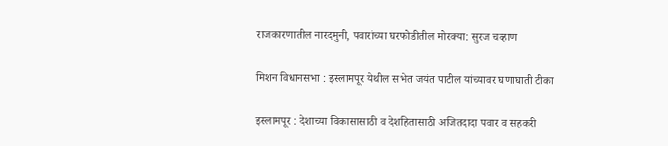राजकारणातील नारदमुनी, पवारांच्या घरफोडीतील मोरक्या: सुरज चव्हाण

मिशन विधानसभा : इस्लामपूर येथील सभेत जयंत पाटील यांच्यावर घणाघाती टीका

इस्लामपूर : देशाच्या विकासासाठी व देशहितासाठी अजितदादा पवार व सहकरी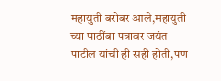महायुती बरोबर आले,महायुती च्या पाठींबा पत्रावर जयंत पाटील यांची ही सही होती,पण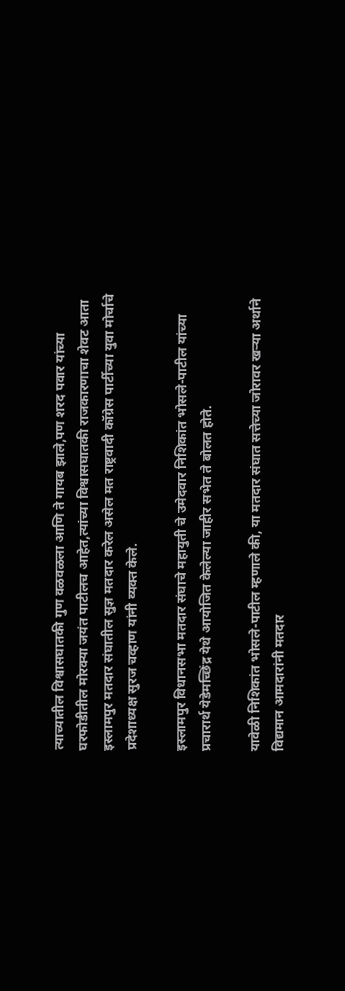त्याच्यातील विश्वासघातकी गुण वळवळला आणि ते गायब झाले,पण शरद पवार यांच्या घरफोडीतील मोरक्या जयंत पाटीलच आहेत,त्यांच्या विश्वासघातकी राजकारणाचा शेवट आता इस्लामपुर मतदार संघातील सुज्ञ मतदार करेल असेल मत राष्ट्रवादी कॉग्रेस पार्टीच्या युवा मोर्चाचे प्रदेशाध्यक्ष सुरज चव्हाण यांनी व्यक्त केले.

इस्लामपुर विधानसभा मतदार संघाचे महायुती चे उमेदवार निशिकांत भोसले-पाटील यांच्या प्रचारार्थ येडेमच्छिंद्र येथे आयोजित केलेल्या जाहीर सभेत ते बोलत होते.

यावेळी निशिकांत भोसले-पाटील म्हणाले की, या मतदार संघात सत्तेच्या जोरावर खर्‍या अर्थाने विद्यमान आमदारांनी मतदार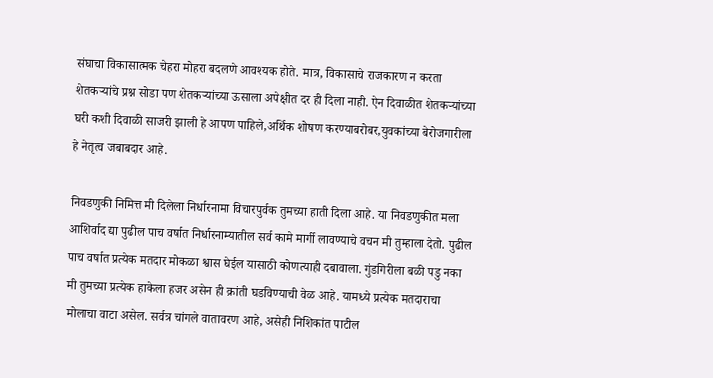संघाचा विकासात्मक चेहरा मोहरा बदलणे आवश्यक होते. मात्र, विकासाचे राजकारण न करता शेतकर्‍यांचे प्रश्न सोडा पण शेतकर्‍यांच्या ऊसाला अपेक्षीत दर ही दिला नाही. ऐन दिवाळीत शेतकर्‍यांच्या घरी कशी दिवाळी साजरी झाली हे आपण पाहिले,अर्थिक शोषण करण्याबरोबर,युवकांच्या बेरोजगारीला हे नेतृत्व जबाबदार आहे.

निवडणुकी निमित्त मी दिलेला निर्धारनामा विचारपुर्वक तुमच्या हाती दिला आहे. या निवडणुकीत मला आशिर्वाद द्या पुढील पाच वर्षात निर्धारनाम्यातील सर्व कामे मार्गी लावण्याचे वचन मी तुम्हाला देतो. पुढील पाच वर्षात प्रत्येक मतदार मोकळा श्वास घेईल यासाठी कोणत्याही दबावाला. गुंडगिरीला बळी पडु नका मी तुमच्या प्रत्येक हाकेला हजर असेन ही क्रांती घडविण्याची वेळ आहे. यामध्ये प्रत्येक मतदाराचा मोलाचा वाटा असेल. सर्वत्र चांगले वातावरण आहे, असेही निशिकांत पाटील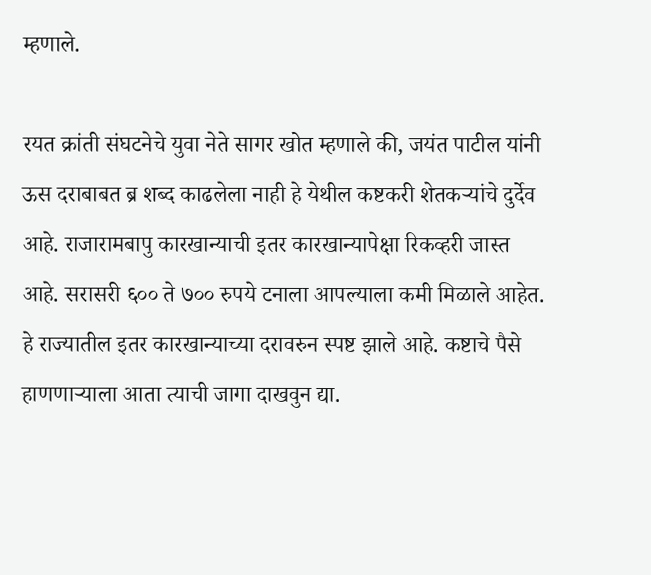म्हणाले.

रयत क्रांती संघटनेचे युवा नेते सागर खोत म्हणाले की, जयंत पाटील यांनी ऊस दराबाबत ब्र शब्द काढलेला नाही हे येथील कष्टकरी शेतकर्‍यांचे दुर्देव आहे. राजारामबापु कारखान्याची इतर कारखान्यापेक्षा रिकव्हरी जास्त आहे. सरासरी ६०० ते ७०० रुपये टनाला आपल्याला कमी मिळाले आहेत. हे राज्यातील इतर कारखान्याच्या दरावरुन स्पष्ट झाले आहे. कष्टाचे पैसे हाणणार्‍याला आता त्याची जागा दाखवुन द्या.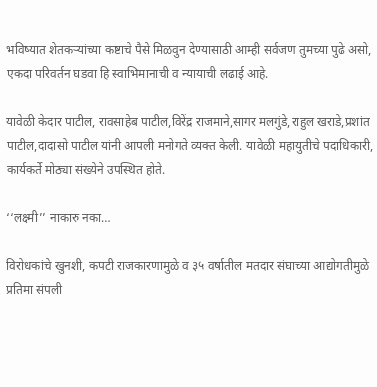भविष्यात शेतकर्‍यांच्या कष्टाचे पैसे मिळवुन देण्यासाठी आम्ही सर्वजण तुमच्या पुढे असो, एकदा परिवर्तन घडवा हि स्वाभिमानाची व न्यायाची लढाई आहे.

यावेळी केदार पाटील, रावसाहेब पाटील,विरेंद्र राजमाने,सागर मलगुंडे,राहुल खराडे,प्रशांत पाटील,दादासो पाटील यांनी आपली मनोगते व्यक्त केली. यावेळी महायुतीचे पदाधिकारी, कार्यकर्ते मोठ्या संख्येने उपस्थित होते.

‘‘लक्ष्मी’’ नाकारु नका…

विरोधकांचे खुनशी, कपटी राजकारणामुळे व ३५ वर्षातील मतदार संघाच्या आद्योगतीमुळे प्रतिमा संपली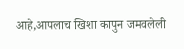आहे,आपलाच खिशा कापुन जमवलेली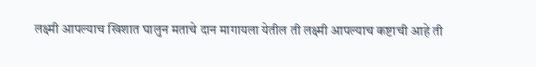लक्ष्मी आपल्याच खिशात घालुन मताचे दान मागायला येतील ती लक्ष्मी आपल्याच कष्टाची आहे ती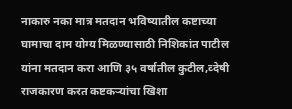नाकारु नका मात्र मतदान भविष्यातील कष्टाच्या घामाचा दाम योग्य मिळण्यासाठी निशिकांत पाटील यांना मतदान करा आणि ३५ वर्षातील कुटील,व्देषी राजकारण करत कष्टकर्‍यांचा खिशा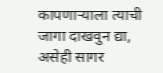कापणार्‍याला त्याची जागा दाखवुन द्या, असेही सागर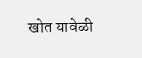खोत यावेळी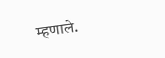म्हणाले.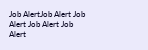Job AlertJob Alert Job Alert Job Alert Job Alert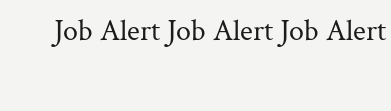Job Alert Job Alert Job Alert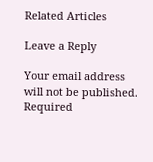Related Articles

Leave a Reply

Your email address will not be published. Required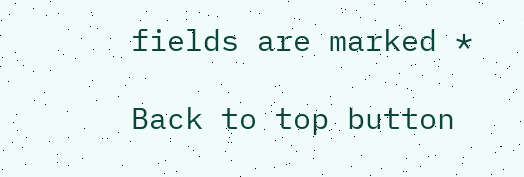fields are marked *

Back to top button